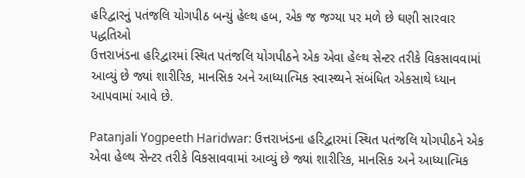હરિદ્વારનું પતંજલિ યોગપીઠ બન્યું હેલ્થ હબ, એક જ જગ્યા પર મળે છે ઘણી સારવાર પદ્ધતિઓ
ઉત્તરાખંડના હરિદ્વારમાં સ્થિત પતંજલિ યોગપીઠને એક એવા હેલ્થ સેન્ટર તરીકે વિકસાવવામાં આવ્યું છે જ્યાં શારીરિક, માનસિક અને આધ્યાત્મિક સ્વાસ્થ્યને સંબંધિત એકસાથે ધ્યાન આપવામાં આવે છે.

Patanjali Yogpeeth Haridwar: ઉત્તરાખંડના હરિદ્વારમાં સ્થિત પતંજલિ યોગપીઠને એક એવા હેલ્થ સેન્ટર તરીકે વિકસાવવામાં આવ્યું છે જ્યાં શારીરિક, માનસિક અને આધ્યાત્મિક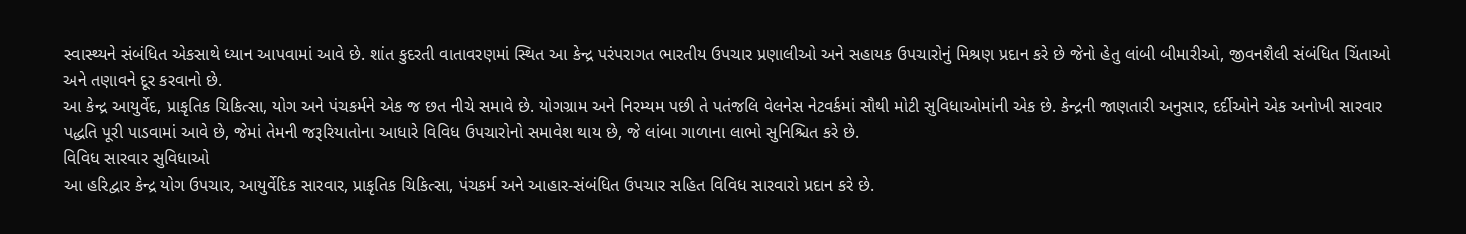સ્વાસ્થ્યને સંબંધિત એકસાથે ધ્યાન આપવામાં આવે છે. શાંત કુદરતી વાતાવરણમાં સ્થિત આ કેન્દ્ર પરંપરાગત ભારતીય ઉપચાર પ્રણાલીઓ અને સહાયક ઉપચારોનું મિશ્રણ પ્રદાન કરે છે જેનો હેતુ લાંબી બીમારીઓ, જીવનશૈલી સંબંધિત ચિંતાઓ અને તણાવને દૂર કરવાનો છે.
આ કેન્દ્ર આયુર્વેદ, પ્રાકૃતિક ચિકિત્સા, યોગ અને પંચકર્મને એક જ છત નીચે સમાવે છે. યોગગ્રામ અને નિરમ્યમ પછી તે પતંજલિ વેલનેસ નેટવર્કમાં સૌથી મોટી સુવિધાઓમાંની એક છે. કેન્દ્રની જાણતારી અનુસાર, દર્દીઓને એક અનોખી સારવાર પદ્ધતિ પૂરી પાડવામાં આવે છે, જેમાં તેમની જરૂરિયાતોના આધારે વિવિધ ઉપચારોનો સમાવેશ થાય છે, જે લાંબા ગાળાના લાભો સુનિશ્ચિત કરે છે.
વિવિધ સારવાર સુવિધાઓ
આ હરિદ્વાર કેન્દ્ર યોગ ઉપચાર, આયુર્વેદિક સારવાર, પ્રાકૃતિક ચિકિત્સા, પંચકર્મ અને આહાર-સંબંધિત ઉપચાર સહિત વિવિધ સારવારો પ્રદાન કરે છે.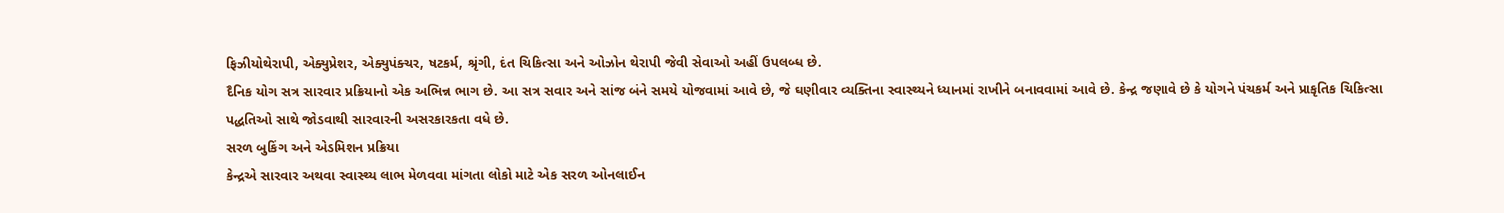ફિઝીયોથેરાપી, એક્યુપ્રેશર, એક્યુપંક્ચર, ષટકર્મ, શ્રૃંગી, દંત ચિકિત્સા અને ઓઝોન થેરાપી જેવી સેવાઓ અહીં ઉપલબ્ધ છે.
દૈનિક યોગ સત્ર સારવાર પ્રક્રિયાનો એક અભિન્ન ભાગ છે. આ સત્ર સવાર અને સાંજ બંને સમયે યોજવામાં આવે છે, જે ઘણીવાર વ્યક્તિના સ્વાસ્થ્યને ધ્યાનમાં રાખીને બનાવવામાં આવે છે. કેન્દ્ર જણાવે છે કે યોગને પંચકર્મ અને પ્રાકૃતિક ચિકિત્સા પદ્ધતિઓ સાથે જોડવાથી સારવારની અસરકારકતા વધે છે.
સરળ બુકિંગ અને એડમિશન પ્રક્રિયા
કેન્દ્રએ સારવાર અથવા સ્વાસ્થ્ય લાભ મેળવવા માંગતા લોકો માટે એક સરળ ઓનલાઈન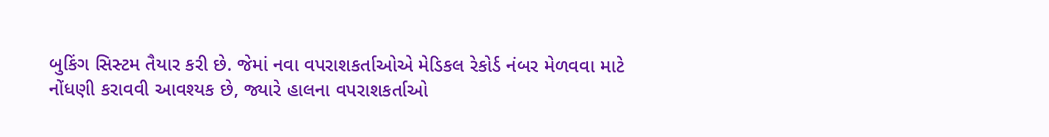બુકિંગ સિસ્ટમ તૈયાર કરી છે. જેમાં નવા વપરાશકર્તાઓએ મેડિકલ રેકોર્ડ નંબર મેળવવા માટે નોંધણી કરાવવી આવશ્યક છે, જ્યારે હાલના વપરાશકર્તાઓ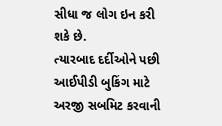સીધા જ લોગ ઇન કરી શકે છે.
ત્યારબાદ દર્દીઓને પછી આઈપીડી બુકિંગ માટે અરજી સબમિટ કરવાની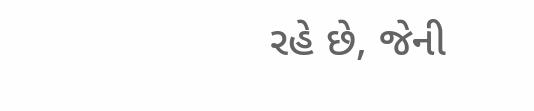રહે છે, જેની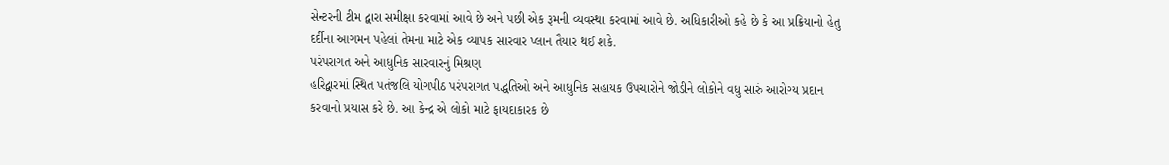સેન્ટરની ટીમ દ્વારા સમીક્ષા કરવામાં આવે છે અને પછી એક રૂમની વ્યવસ્થા કરવામાં આવે છે. અધિકારીઓ કહે છે કે આ પ્રક્રિયાનો હેતુ દર્દીના આગમન પહેલાં તેમના માટે એક વ્યાપક સારવાર પ્લાન તૈયાર થઈ શકે.
પરંપરાગત અને આધુનિક સારવારનું મિશ્રણ
હરિદ્વારમાં સ્થિત પતંજલિ યોગપીઠ પરંપરાગત પદ્ધતિઓ અને આધુનિક સહાયક ઉપચારોને જોડીને લોકોને વધુ સારું આરોગ્ય પ્રદાન કરવાનો પ્રયાસ કરે છે. આ કેન્દ્ર એ લોકો માટે ફાયદાકારક છે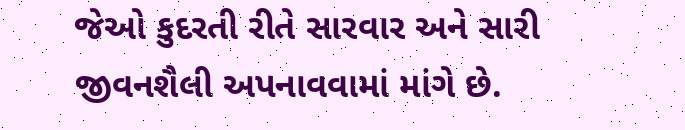જેઓ કુદરતી રીતે સારવાર અને સારી જીવનશૈલી અપનાવવામાં માંગે છે.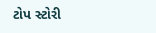ટોપ સ્ટોરી